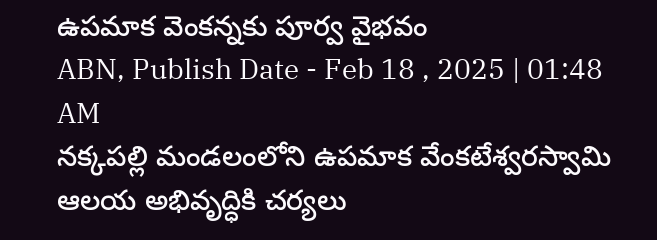ఉపమాక వెంకన్నకు పూర్వ వైభవం
ABN, Publish Date - Feb 18 , 2025 | 01:48 AM
నక్కపల్లి మండలంలోని ఉపమాక వేంకటేశ్వరస్వామి ఆలయ అభివృద్ధికి చర్యలు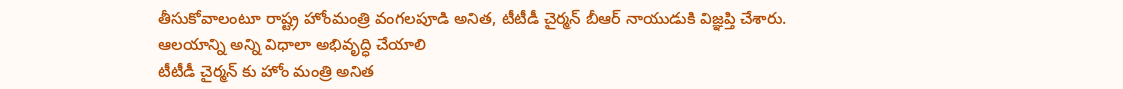తీసుకోవాలంటూ రాష్ట్ర హోంమంత్రి వంగలపూడి అనిత, టీటీడీ చైర్మన్ బీఆర్ నాయుడుకి విజ్ఞప్తి చేశారు.
ఆలయాన్ని అన్ని విధాలా అభివృద్ధి చేయాలి
టీటీడీ చైర్మన్ కు హోం మంత్రి అనిత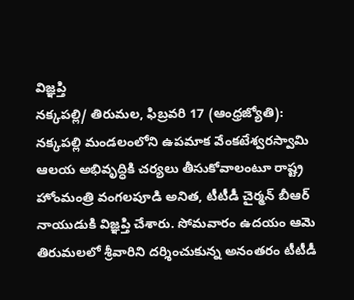విజ్ఞప్తి
నక్కపల్లి/ తిరుమల, ఫిబ్రవరి 17 (ఆంధ్రజ్యోతి):
నక్కపల్లి మండలంలోని ఉపమాక వేంకటేశ్వరస్వామి ఆలయ అభివృద్ధికి చర్యలు తీసుకోవాలంటూ రాష్ట్ర హోంమంత్రి వంగలపూడి అనిత, టీటీడీ చైర్మన్ బీఆర్ నాయుడుకి విజ్ఞప్తి చేశారు. సోమవారం ఉదయం ఆమె తిరుమలలో శ్రీవారిని దర్శించుకున్న అనంతరం టీటీడీ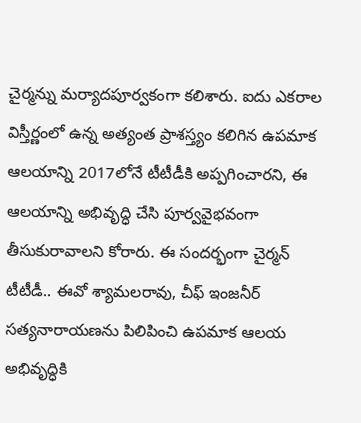చైర్మన్ను మర్యాదపూర్వకంగా కలిశారు. ఐదు ఎకరాల విస్తీర్ణంలో ఉన్న అత్యంత ప్రాశస్త్యం కలిగిన ఉపమాక ఆలయాన్ని 2017లోనే టీటీడీకి అప్పగించారని, ఈ ఆలయాన్ని అభివృద్ధి చేసి పూర్వవైభవంగా తీసుకురావాలని కోరారు. ఈ సందర్భంగా చైర్మన్ టీటీడీ.. ఈవో శ్యామలరావు, చీఫ్ ఇంజనీర్ సత్యనారాయణను పిలిపించి ఉపమాక ఆలయ అభివృద్ధికి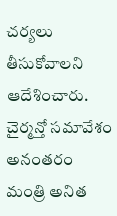చర్యలు తీసుకోవాలని ఆదేశించారు. చైర్మన్తో సమావేశం అనంతరం మంత్రి అనిత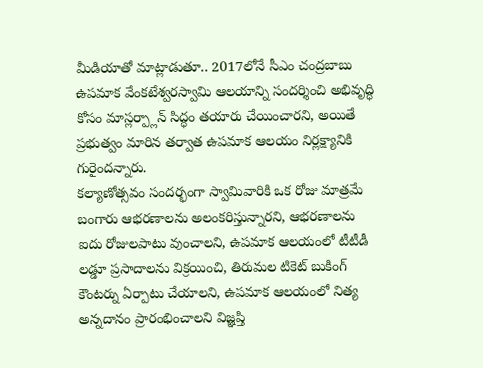మీడియాతో మాట్లాడుతూ.. 2017లోనే సీఎం చంద్రబాబు ఉపమాక వేంకటేశ్వరస్వామి ఆలయాన్ని సందర్శించి అభివృద్ధి కోసం మాస్లర్ప్లాన్ సిద్ధం తయారు చేయించారని, అయితే ప్రభుత్వం మారిన తర్వాత ఉపమాక ఆలయం నిర్లక్ష్యానికి గురైందన్నారు.
కల్యాణోత్సవం సందర్భంగా స్వామివారికి ఒక రోజు మాత్రమే బంగారు ఆభరణాలను అలంకరిస్తున్నారని, ఆభరణాలను ఐదు రోజులపాటు వుంచాలని, ఉపమాక ఆలయంలో టీటీడీ లడ్డూ ప్రసాదాలను విక్రయించి, తిరుమల టికెట్ బుకింగ్ కౌంటర్ను ఏర్పాటు చేయాలని, ఉపమాక ఆలయంలో నిత్య అన్నదానం ప్రారంభించాలని విజ్ఞప్తి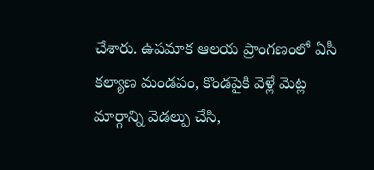చేశారు. ఉపమాక ఆలయ ప్రాంగణంలో ఏసీ కల్యాణ మండపం, కొండపైకి వెళ్లే మెట్ల మార్గాన్ని వెడల్పు చేసి,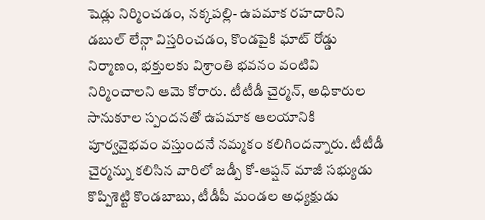షెడ్లు నిర్మించడం, నక్కపల్లి- ఉపమాక రహదారిని డబుల్ లేన్గా విస్తరించడం, కొండపైకి ఘాట్ రోడ్డు నిర్మాణం, భక్తులకు విశ్రాంతి భవనం వంటివి నిర్మించాలని ఆమె కోరారు. టీటీడీ చైర్మన్, అధికారుల సానుకూల స్పందనతో ఉపమాక ఆలయానికి పూర్వవైభవం వస్తుందనే నమ్మకం కలిగిందన్నారు. టీటీడీ చైర్మన్ను కలిసిన వారిలో జడ్పీ కో-ఆప్షన్ మాజీ సభ్యుడు కొప్పిశెట్టి కొండబాబు, టీడీపీ మండల అధ్యక్షుడు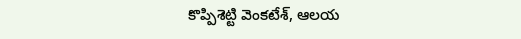కొప్పిశెట్టి వెంకటేశ్, ఆలయ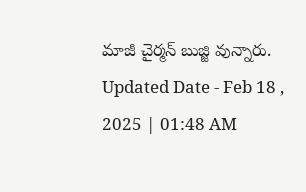మాజీ చైర్మన్ బుజ్జి వున్నారు.
Updated Date - Feb 18 , 2025 | 01:48 AM